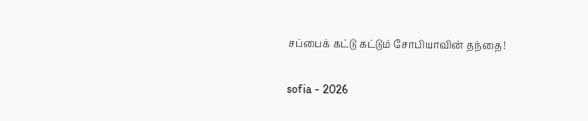சப்பைக் கட்டு கட்டும் சோபியாவின் தந்தை!

sofia - 2026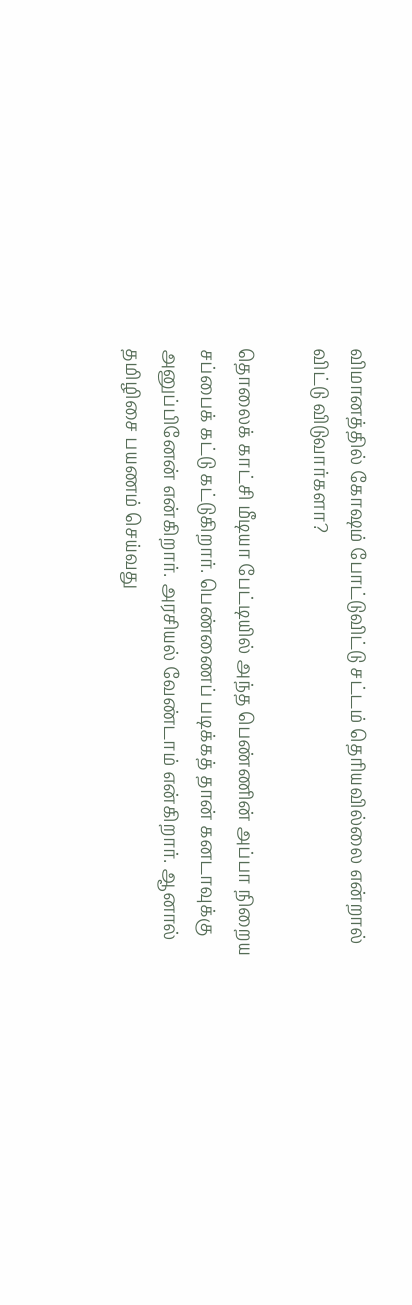விமானத்தில் கோஷம் போட்டுவிட்டு சட்டம் தெரியவில்லை என்றால் விட்டு விடுவார்களா?

தொலைக் காட்சி மீடியா பேட்டியில் அந்த பெண்ணின் அப்பா நிறைய சப்பைக் கட்டு கட்டுகிறார். பெண்ணைப் படிக்கத் தான் கனடாவுக்கு அனுப்பினேன் என்கிறார். அரசியல் வேண்டாம் என்கிறார். ஆனால் தமிழிசை பயணம் செய்வது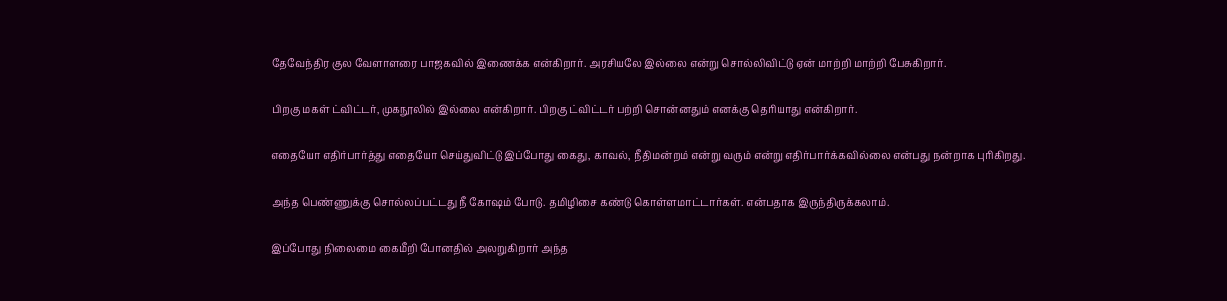தேவேந்திர குல வேளாளரை பாஜகவில் இணைக்க என்கிறார். அரசியலே இல்லை என்று சொல்லிவிட்டு ஏன் மாற்றி மாற்றி பேசுகிறார்.

பிறகு மகள் ட்விட்டர், முகநூலில் இல்லை என்கிறார். பிறகு ட்விட்டர் பற்றி சொன்னதும் எனக்கு தெரியாது என்கிறார்.

எதையோ எதிர்பார்த்து எதையோ செய்துவிட்டு இப்போது கைது, காவல், நீதிமன்றம் என்று வரும் என்று எதிர்பார்க்கவில்லை என்பது நன்றாக புரிகிறது.

அந்த பெண்ணுக்கு சொல்லப்பட்டது நீ கோஷம் போடு. தமிழிசை கண்டு கொள்ளமாட்டார்கள். என்பதாக இருந்திருக்கலாம்.

இப்போது நிலைமை கைமீறி போனதில் அலறுகிறார் அந்த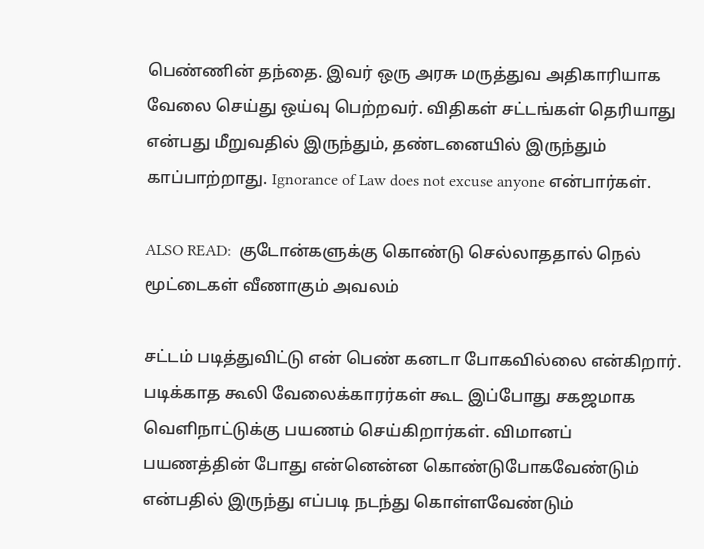பெண்ணின் தந்தை. இவர் ஒரு அரசு மருத்துவ அதிகாரியாக வேலை செய்து ஒய்வு பெற்றவர். விதிகள் சட்டங்கள் தெரியாது என்பது மீறுவதில் இருந்தும், தண்டனையில் இருந்தும் காப்பாற்றாது. Ignorance of Law does not excuse anyone என்பார்கள்.

ALSO READ:  குடோன்களுக்கு கொண்டு செல்லாததால் நெல் மூட்டைகள் வீணாகும் அவலம்

சட்டம் படித்துவிட்டு என் பெண் கனடா போகவில்லை என்கிறார். படிக்காத கூலி வேலைக்காரர்கள் கூட இப்போது சகஜமாக வெளிநாட்டுக்கு பயணம் செய்கிறார்கள். விமானப் பயணத்தின் போது என்னென்ன கொண்டுபோகவேண்டும் என்பதில் இருந்து எப்படி நடந்து கொள்ளவேண்டும்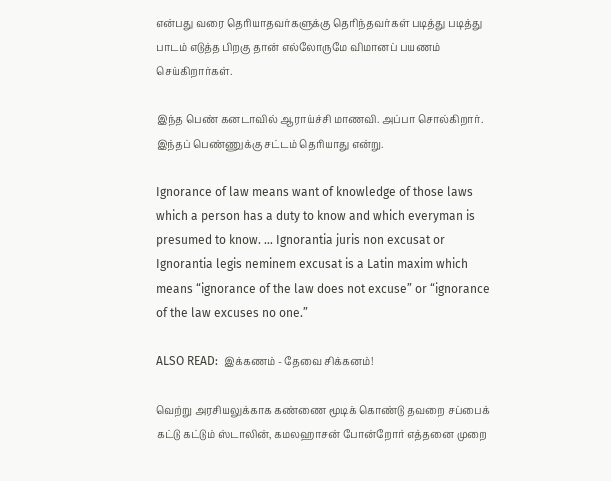என்பது வரை தெரியாதவர்களுக்கு தெரிந்தவர்கள் படித்து படித்து பாடம் எடுத்த பிறகு தான் எல்லோருமே விமானப் பயணம் செய்கிறார்கள்.

இந்த பெண் கனடாவில் ஆராய்ச்சி மாணவி. அப்பா சொல்கிறார். இந்தப் பெண்ணுக்கு சட்டம் தெரியாது என்று.

Ignorance of law means want of knowledge of those laws which a person has a duty to know and which everyman is presumed to know. … Ignorantia juris non excusat or Ignorantia legis neminem excusat is a Latin maxim which means “ignorance of the law does not excuse” or “ignorance of the law excuses no one.”

ALSO READ:  இக்கணம் - தேவை சிக்கனம்!

வெற்று அரசியலுக்காக கண்ணை மூடிக் கொண்டு தவறை சப்பைக் கட்டு கட்டும் ஸ்டாலின், கமலஹாசன் போன்றோர் எத்தனை முறை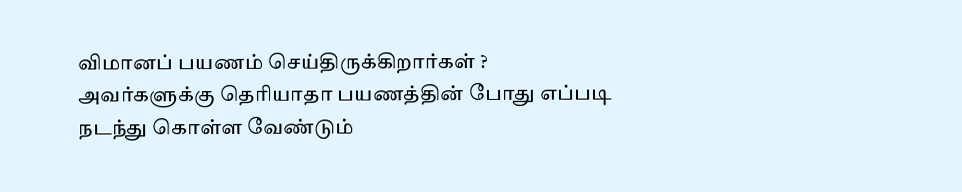விமானப் பயணம் செய்திருக்கிறார்கள் ? அவர்களுக்கு தெரியாதா பயணத்தின் போது எப்படி நடந்து கொள்ள வேண்டும்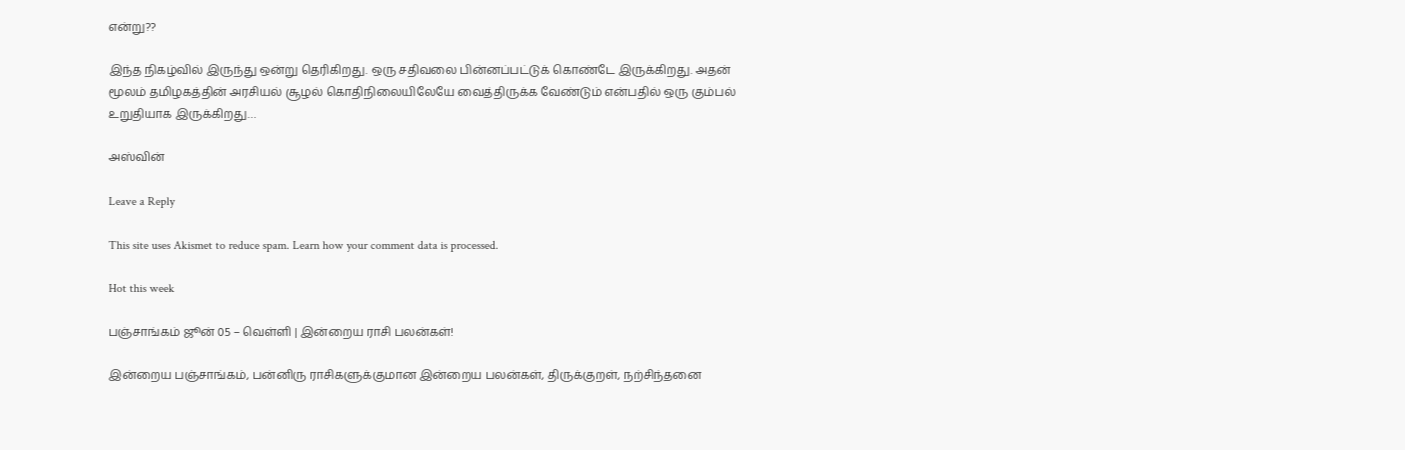என்று??

இந்த நிகழ்வில் இருந்து ஒன்று தெரிகிறது. ஒரு சதிவலை பின்னப்பட்டுக் கொண்டே இருக்கிறது. அதன் மூலம் தமிழகத்தின் அரசியல் சூழல் கொதிநிலையிலேயே வைத்திருக்க வேண்டும் என்பதில் ஒரு கும்பல் உறுதியாக இருக்கிறது…

அஸ்வின்

Leave a Reply

This site uses Akismet to reduce spam. Learn how your comment data is processed.

Hot this week

பஞ்சாங்கம் ஜூன் 05 – வெள்ளி | இன்றைய ராசி பலன்கள்!

இன்றைய பஞ்சாங்கம், பன்னிரு ராசிகளுக்குமான இன்றைய பலன்கள், திருக்குறள், நற்சிந்தனை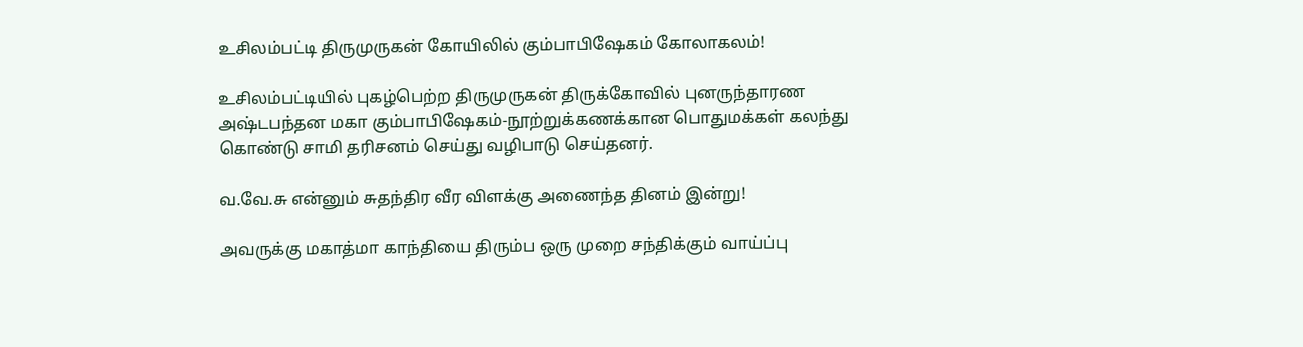உசிலம்பட்டி திருமுருகன் கோயிலில் கும்பாபிஷேகம் கோலாகலம்!

உசிலம்பட்டியில் புகழ்பெற்ற திருமுருகன் திருக்கோவில் புனருந்தாரண அஷ்டபந்தன மகா கும்பாபிஷேகம்-நூற்றுக்கணக்கான பொதுமக்கள் கலந்து கொண்டு சாமி தரிசனம் செய்து வழிபாடு செய்தனர்.

வ.வே.சு என்னும் சுதந்திர வீர விளக்கு அணைந்த தினம் இன்று!

அவருக்கு மகாத்மா காந்தியை திரும்ப ஒரு முறை சந்திக்கும் வாய்ப்பு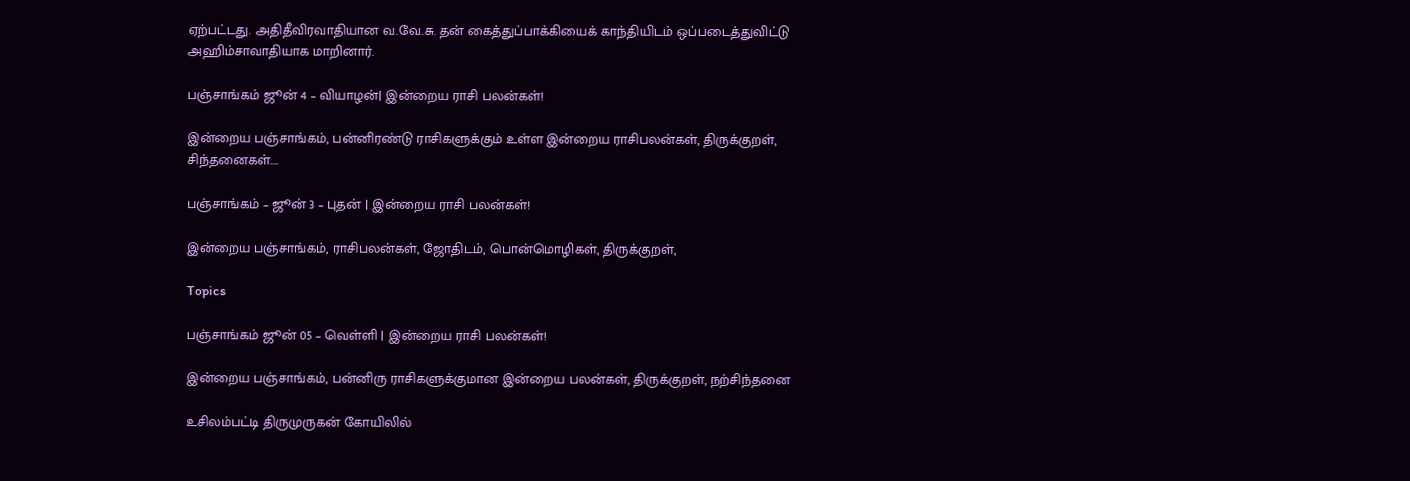ஏற்பட்டது. அதிதீவிரவாதியான வ.வே.சு. தன் கைத்துப்பாக்கியைக் காந்தியிடம் ஒப்படைத்துவிட்டு அஹிம்சாவாதியாக மாறினார்.

பஞ்சாங்கம் ஜூன் 4 – வியாழன்| இன்றைய ராசி பலன்கள்!

இன்றைய பஞ்சாங்கம், பன்னிரண்டு ராசிகளுக்கும் உள்ள இன்றைய ராசிபலன்கள், திருக்குறள், சிந்தனைகள்....

பஞ்சாங்கம் – ஜூன் 3 – புதன் | இன்றைய ராசி பலன்கள்!

இன்றைய பஞ்சாங்கம், ராசிபலன்கள், ஜோதிடம், பொன்மொழிகள், திருக்குறள்,

Topics

பஞ்சாங்கம் ஜூன் 05 – வெள்ளி | இன்றைய ராசி பலன்கள்!

இன்றைய பஞ்சாங்கம், பன்னிரு ராசிகளுக்குமான இன்றைய பலன்கள், திருக்குறள், நற்சிந்தனை

உசிலம்பட்டி திருமுருகன் கோயிலில்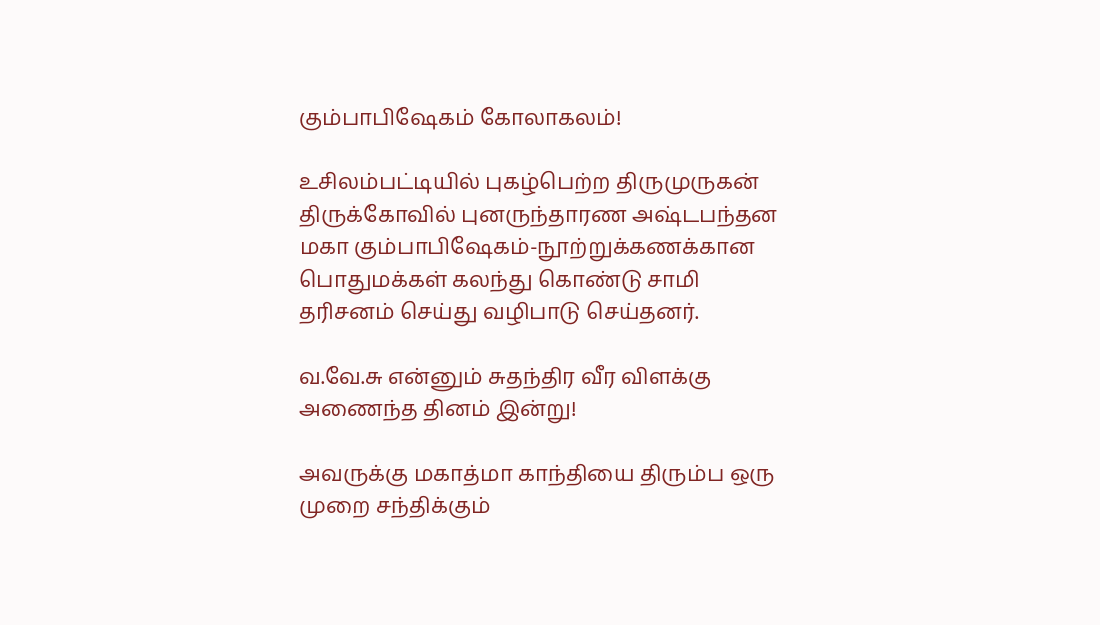கும்பாபிஷேகம் கோலாகலம்!

உசிலம்பட்டியில் புகழ்பெற்ற திருமுருகன் திருக்கோவில் புனருந்தாரண அஷ்டபந்தன மகா கும்பாபிஷேகம்-நூற்றுக்கணக்கான பொதுமக்கள் கலந்து கொண்டு சாமி தரிசனம் செய்து வழிபாடு செய்தனர்.

வ.வே.சு என்னும் சுதந்திர வீர விளக்கு அணைந்த தினம் இன்று!

அவருக்கு மகாத்மா காந்தியை திரும்ப ஒரு முறை சந்திக்கும்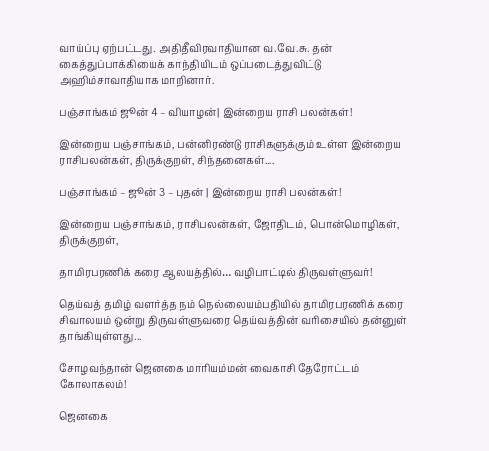வாய்ப்பு ஏற்பட்டது. அதிதீவிரவாதியான வ.வே.சு. தன் கைத்துப்பாக்கியைக் காந்தியிடம் ஒப்படைத்துவிட்டு அஹிம்சாவாதியாக மாறினார்.

பஞ்சாங்கம் ஜூன் 4 – வியாழன்| இன்றைய ராசி பலன்கள்!

இன்றைய பஞ்சாங்கம், பன்னிரண்டு ராசிகளுக்கும் உள்ள இன்றைய ராசிபலன்கள், திருக்குறள், சிந்தனைகள்....

பஞ்சாங்கம் – ஜூன் 3 – புதன் | இன்றைய ராசி பலன்கள்!

இன்றைய பஞ்சாங்கம், ராசிபலன்கள், ஜோதிடம், பொன்மொழிகள், திருக்குறள்,

தாமிரபரணிக் கரை ஆலயத்தில்… வழிபாட்டில் திருவள்ளுவர்!

தெய்வத் தமிழ் வளர்த்த நம் நெல்லையம்பதியில் தாமிரபரணிக் கரை சிவாலயம் ஒன்று திருவள்ளுவரை தெய்வத்தின் வரிசையில் தன்னுள் தாங்கியுள்ளது...

சோழவந்தான் ஜெனகை மாரியம்மன் வைகாசி தேரோட்டம் கோலாகலம்!

ஜெனகை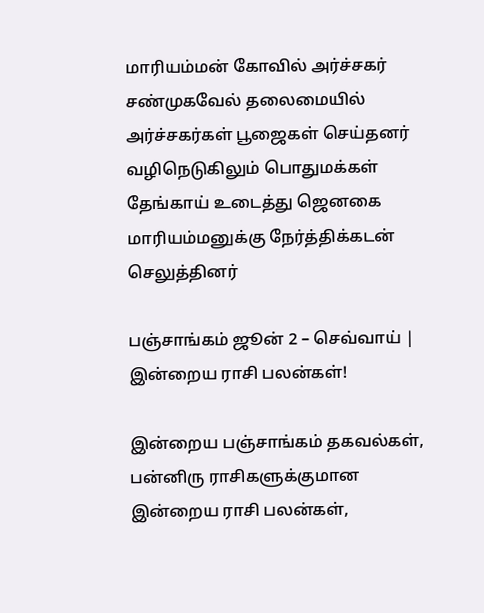மாரியம்மன் கோவில் அர்ச்சகர் சண்முகவேல் தலைமையில் அர்ச்சகர்கள் பூஜைகள் செய்தனர் வழிநெடுகிலும் பொதுமக்கள் தேங்காய் உடைத்து ஜெனகை மாரியம்மனுக்கு நேர்த்திக்கடன் செலுத்தினர்

பஞ்சாங்கம் ஜூன் 2 – செவ்வாய் | இன்றைய ராசி பலன்கள்!

இன்றைய பஞ்சாங்கம் தகவல்கள், பன்னிரு ராசிகளுக்குமான இன்றைய ராசி பலன்கள்,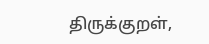திருக்குறள்,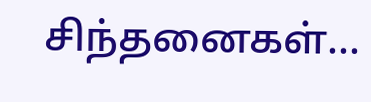சிந்தனைகள்...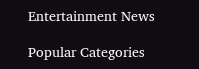Entertainment News

Popular Categories